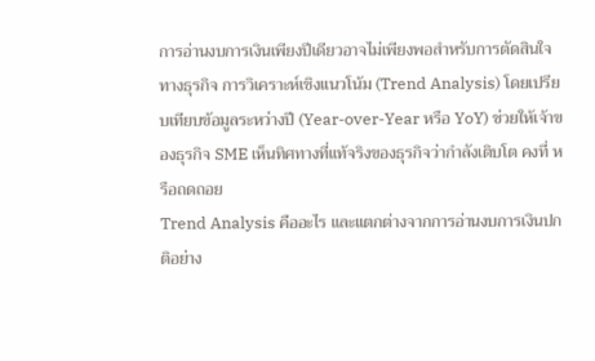การอ่านงบการเงินเพียงปีเดียวอาจไม่เพียงพอสำหรับการตัดสินใจทางธุรกิจ การวิเคราะห์เชิงแนวโน้ม (Trend Analysis) โดยเปรียบเทียบข้อมูลระหว่างปี (Year-over-Year หรือ YoY) ช่วยให้เจ้าของธุรกิจ SME เห็นทิศทางที่แท้จริงของธุรกิจว่ากำลังเติบโต คงที่ หรือถดถอย
Trend Analysis คืออะไร และแตกต่างจากการอ่านงบการเงินปกติอย่าง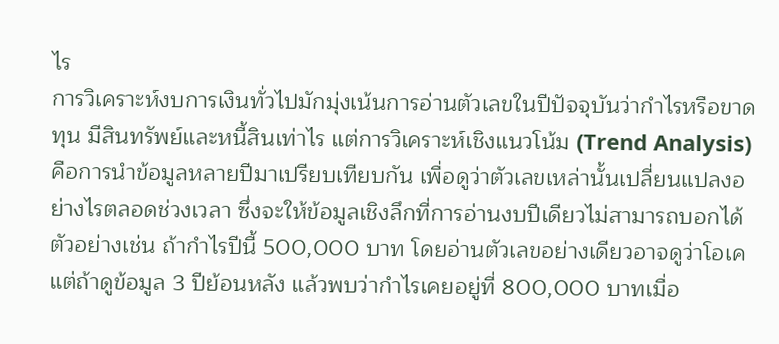ไร
การวิเคราะห์งบการเงินทั่วไปมักมุ่งเน้นการอ่านตัวเลขในปีปัจจุบันว่ากำไรหรือขาดทุน มีสินทรัพย์และหนี้สินเท่าไร แต่การวิเคราะห์เชิงแนวโน้ม (Trend Analysis) คือการนำข้อมูลหลายปีมาเปรียบเทียบกัน เพื่อดูว่าตัวเลขเหล่านั้นเปลี่ยนแปลงอย่างไรตลอดช่วงเวลา ซึ่งจะให้ข้อมูลเชิงลึกที่การอ่านงบปีเดียวไม่สามารถบอกได้
ตัวอย่างเช่น ถ้ากำไรปีนี้ 500,000 บาท โดยอ่านตัวเลขอย่างเดียวอาจดูว่าโอเค แต่ถ้าดูข้อมูล 3 ปีย้อนหลัง แล้วพบว่ากำไรเคยอยู่ที่ 800,000 บาทเมื่อ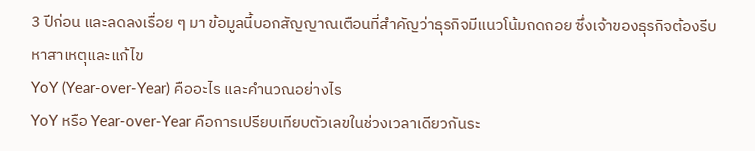3 ปีก่อน และลดลงเรื่อย ๆ มา ข้อมูลนี้บอกสัญญาณเตือนที่สำคัญว่าธุรกิจมีแนวโน้มถดถอย ซึ่งเจ้าของธุรกิจต้องรีบหาสาเหตุและแก้ไข
YoY (Year-over-Year) คืออะไร และคำนวณอย่างไร
YoY หรือ Year-over-Year คือการเปรียบเทียบตัวเลขในช่วงเวลาเดียวกันระ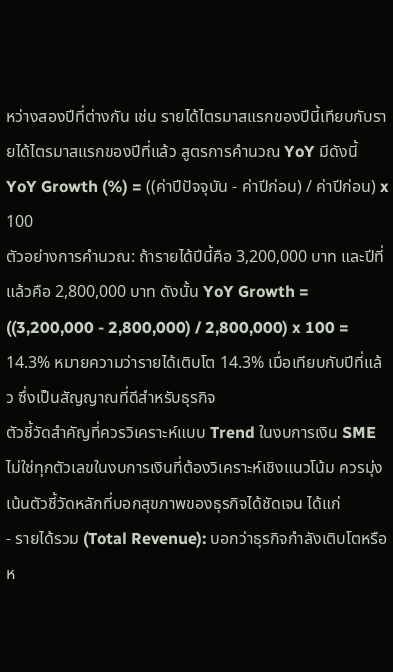หว่างสองปีที่ต่างกัน เช่น รายได้ไตรมาสแรกของปีนี้เทียบกับรายได้ไตรมาสแรกของปีที่แล้ว สูตรการคำนวณ YoY มีดังนี้
YoY Growth (%) = ((ค่าปีปัจจุบัน - ค่าปีก่อน) / ค่าปีก่อน) x 100
ตัวอย่างการคำนวณ: ถ้ารายได้ปีนี้คือ 3,200,000 บาท และปีที่แล้วคือ 2,800,000 บาท ดังนั้น YoY Growth = ((3,200,000 - 2,800,000) / 2,800,000) x 100 = 14.3% หมายความว่ารายได้เติบโต 14.3% เมื่อเทียบกับปีที่แล้ว ซึ่งเป็นสัญญาณที่ดีสำหรับธุรกิจ
ตัวชี้วัดสำคัญที่ควรวิเคราะห์แบบ Trend ในงบการเงิน SME
ไม่ใช่ทุกตัวเลขในงบการเงินที่ต้องวิเคราะห์เชิงแนวโน้ม ควรมุ่งเน้นตัวชี้วัดหลักที่บอกสุขภาพของธุรกิจได้ชัดเจน ได้แก่
- รายได้รวม (Total Revenue): บอกว่าธุรกิจกำลังเติบโตหรือห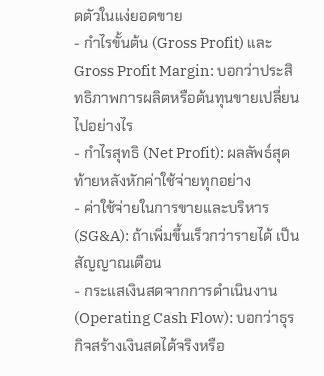ดตัวในแง่ยอดขาย
- กำไรขั้นต้น (Gross Profit) และ Gross Profit Margin: บอกว่าประสิทธิภาพการผลิตหรือต้นทุนขายเปลี่ยนไปอย่างไร
- กำไรสุทธิ (Net Profit): ผลลัพธ์สุดท้ายหลังหักค่าใช้จ่ายทุกอย่าง
- ค่าใช้จ่ายในการขายและบริหาร (SG&A): ถ้าเพิ่มขึ้นเร็วกว่ารายได้ เป็นสัญญาณเตือน
- กระแสเงินสดจากการดำเนินงาน (Operating Cash Flow): บอกว่าธุรกิจสร้างเงินสดได้จริงหรือ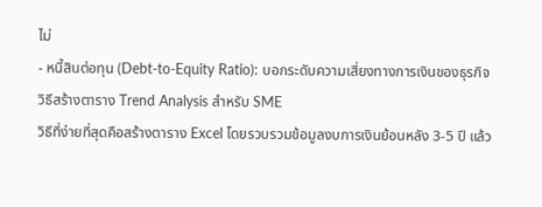ไม่
- หนี้สินต่อทุน (Debt-to-Equity Ratio): บอกระดับความเสี่ยงทางการเงินของธุรกิจ
วิธีสร้างตาราง Trend Analysis สำหรับ SME
วิธีที่ง่ายที่สุดคือสร้างตาราง Excel โดยรวบรวมข้อมูลงบการเงินย้อนหลัง 3-5 ปี แล้ว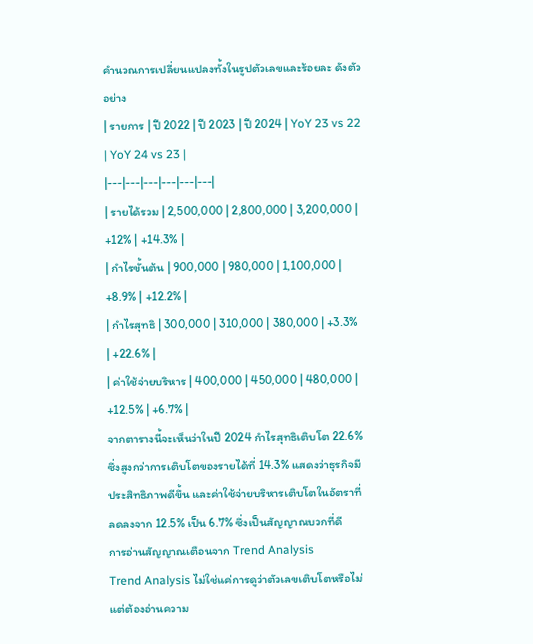คำนวณการเปลี่ยนแปลงทั้งในรูปตัวเลขและร้อยละ ดังตัวอย่าง
| รายการ | ปี 2022 | ปี 2023 | ปี 2024 | YoY 23 vs 22 | YoY 24 vs 23 |
|---|---|---|---|---|---|
| รายได้รวม | 2,500,000 | 2,800,000 | 3,200,000 | +12% | +14.3% |
| กำไรขั้นต้น | 900,000 | 980,000 | 1,100,000 | +8.9% | +12.2% |
| กำไรสุทธิ | 300,000 | 310,000 | 380,000 | +3.3% | +22.6% |
| ค่าใช้จ่ายบริหาร | 400,000 | 450,000 | 480,000 | +12.5% | +6.7% |
จากตารางนี้จะเห็นว่าในปี 2024 กำไรสุทธิเติบโต 22.6% ซึ่งสูงกว่าการเติบโตของรายได้ที่ 14.3% แสดงว่าธุรกิจมีประสิทธิภาพดีขึ้น และค่าใช้จ่ายบริหารเติบโตในอัตราที่ลดลงจาก 12.5% เป็น 6.7% ซึ่งเป็นสัญญาณบวกที่ดี
การอ่านสัญญาณเตือนจาก Trend Analysis
Trend Analysis ไม่ใช่แค่การดูว่าตัวเลขเติบโตหรือไม่ แต่ต้องอ่านความ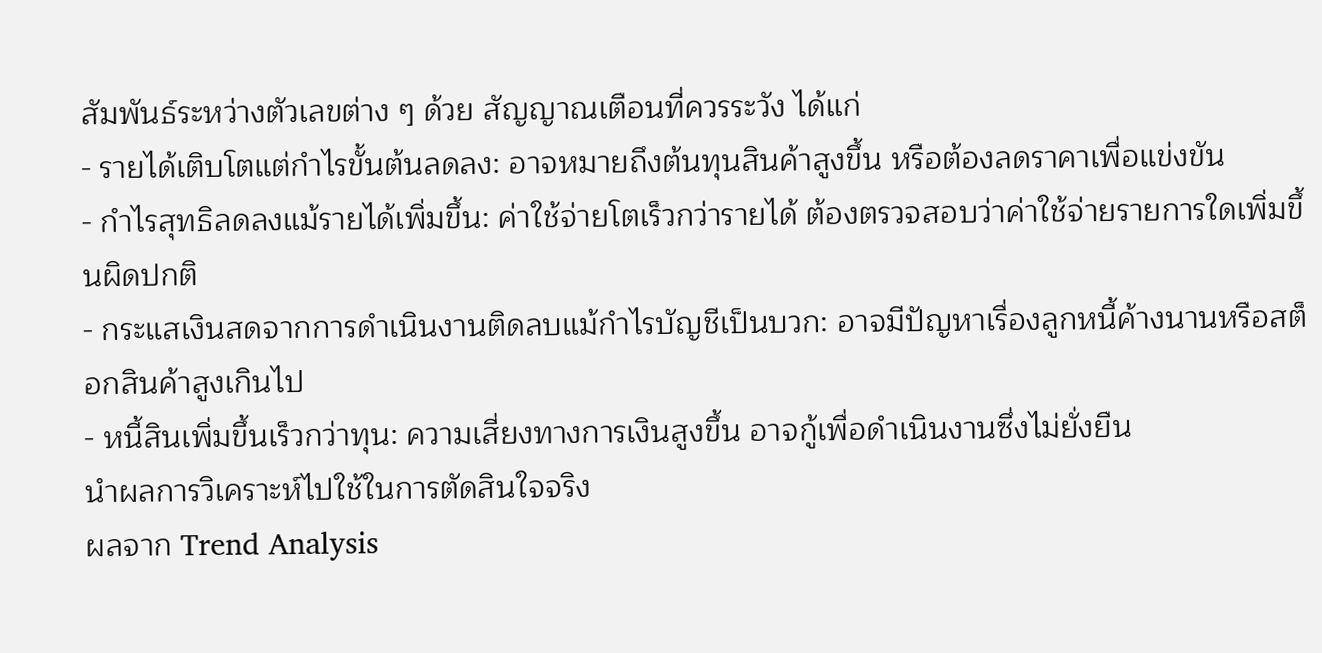สัมพันธ์ระหว่างตัวเลขต่าง ๆ ด้วย สัญญาณเตือนที่ควรระวัง ได้แก่
- รายได้เติบโตแต่กำไรขั้นต้นลดลง: อาจหมายถึงต้นทุนสินค้าสูงขึ้น หรือต้องลดราคาเพื่อแข่งขัน
- กำไรสุทธิลดลงแม้รายได้เพิ่มขึ้น: ค่าใช้จ่ายโตเร็วกว่ารายได้ ต้องตรวจสอบว่าค่าใช้จ่ายรายการใดเพิ่มขึ้นผิดปกติ
- กระแสเงินสดจากการดำเนินงานติดลบแม้กำไรบัญชีเป็นบวก: อาจมีปัญหาเรื่องลูกหนี้ค้างนานหรือสต็อกสินค้าสูงเกินไป
- หนี้สินเพิ่มขึ้นเร็วกว่าทุน: ความเสี่ยงทางการเงินสูงขึ้น อาจกู้เพื่อดำเนินงานซึ่งไม่ยั่งยืน
นำผลการวิเคราะห์ไปใช้ในการตัดสินใจจริง
ผลจาก Trend Analysis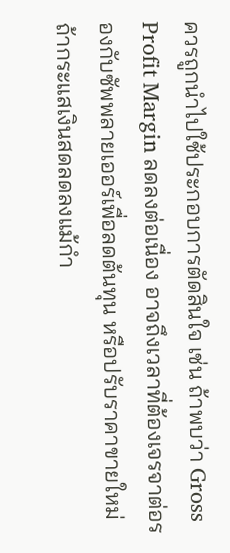ควรถูกนำไปใช้ประกอบการตัดสินใจ เช่น ถ้าพบว่า Gross Profit Margin ลดลงต่อเนื่อง อาจถึงเวลาที่ต้องเจรจาต่อรองกับซัพพลายเออร์เพื่อลดต้นทุน หรือปรับราคาขายใหม่ ถ้ากระแสเงินสดลดลงแม้กำ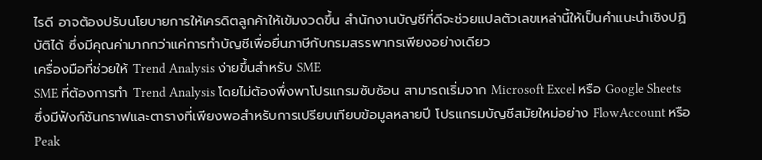ไรดี อาจต้องปรับนโยบายการให้เครดิตลูกค้าให้เข้มงวดขึ้น สำนักงานบัญชีที่ดีจะช่วยแปลตัวเลขเหล่านี้ให้เป็นคำแนะนำเชิงปฏิบัติได้ ซึ่งมีคุณค่ามากกว่าแค่การทำบัญชีเพื่อยื่นภาษีกับกรมสรรพากรเพียงอย่างเดียว
เครื่องมือที่ช่วยให้ Trend Analysis ง่ายขึ้นสำหรับ SME
SME ที่ต้องการทำ Trend Analysis โดยไม่ต้องพึ่งพาโปรแกรมซับซ้อน สามารถเริ่มจาก Microsoft Excel หรือ Google Sheets ซึ่งมีฟังก์ชันกราฟและตารางที่เพียงพอสำหรับการเปรียบเทียบข้อมูลหลายปี โปรแกรมบัญชีสมัยใหม่อย่าง FlowAccount หรือ Peak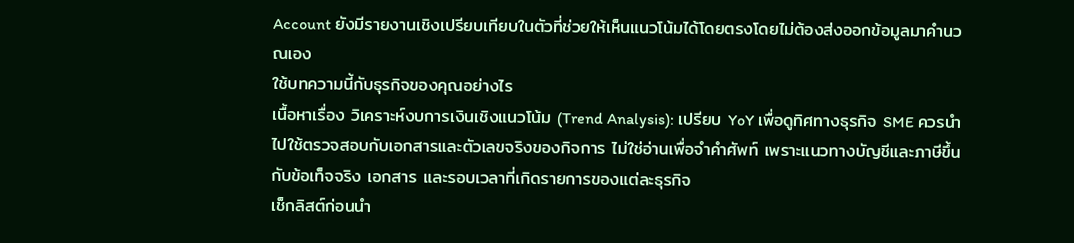Account ยังมีรายงานเชิงเปรียบเทียบในตัวที่ช่วยให้เห็นแนวโน้มได้โดยตรงโดยไม่ต้องส่งออกข้อมูลมาคำนวณเอง
ใช้บทความนี้กับธุรกิจของคุณอย่างไร
เนื้อหาเรื่อง วิเคราะห์งบการเงินเชิงแนวโน้ม (Trend Analysis): เปรียบ YoY เพื่อดูทิศทางธุรกิจ SME ควรนำไปใช้ตรวจสอบกับเอกสารและตัวเลขจริงของกิจการ ไม่ใช่อ่านเพื่อจำคำศัพท์ เพราะแนวทางบัญชีและภาษีขึ้นกับข้อเท็จจริง เอกสาร และรอบเวลาที่เกิดรายการของแต่ละธุรกิจ
เช็กลิสต์ก่อนนำ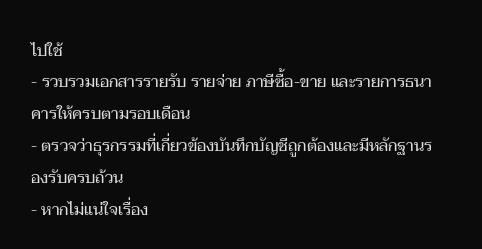ไปใช้
- รวบรวมเอกสารรายรับ รายจ่าย ภาษีซื้อ-ขาย และรายการธนาคารให้ครบตามรอบเดือน
- ตรวจว่าธุรกรรมที่เกี่ยวข้องบันทึกบัญชีถูกต้องและมีหลักฐานรองรับครบถ้วน
- หากไม่แน่ใจเรื่อง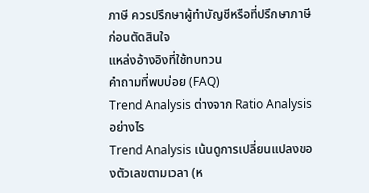ภาษี ควรปรึกษาผู้ทำบัญชีหรือที่ปรึกษาภาษีก่อนตัดสินใจ
แหล่งอ้างอิงที่ใช้ทบทวน
คำถามที่พบบ่อย (FAQ)
Trend Analysis ต่างจาก Ratio Analysis อย่างไร
Trend Analysis เน้นดูการเปลี่ยนแปลงของตัวเลขตามเวลา (ห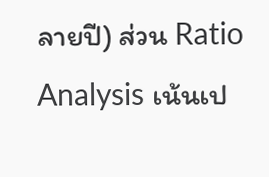ลายปี) ส่วน Ratio Analysis เน้นเป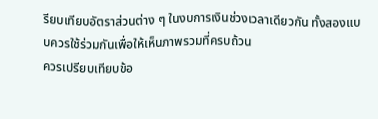รียบเทียบอัตราส่วนต่าง ๆ ในงบการเงินช่วงเวลาเดียวกัน ทั้งสองแบบควรใช้ร่วมกันเพื่อให้เห็นภาพรวมที่ครบถ้วน
ควรเปรียบเทียบข้อ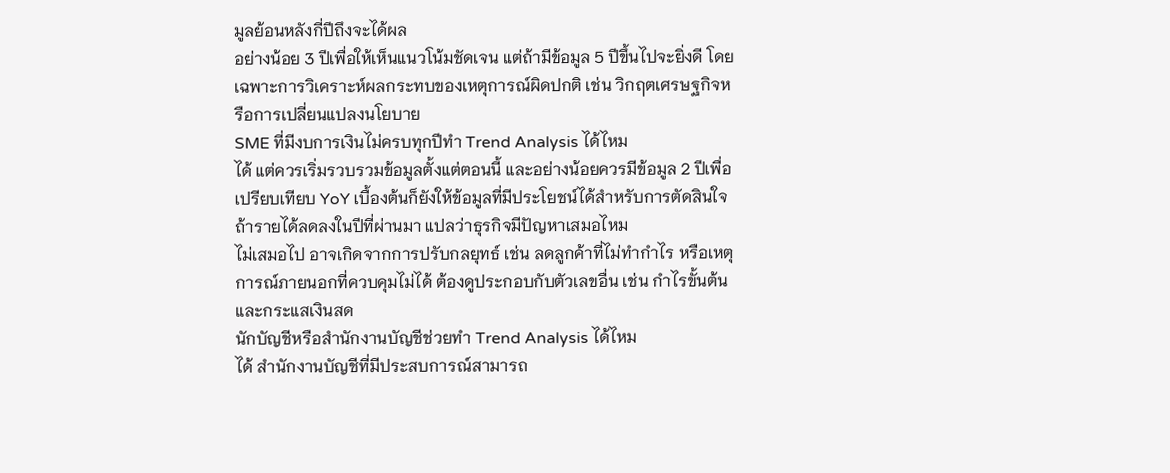มูลย้อนหลังกี่ปีถึงจะได้ผล
อย่างน้อย 3 ปีเพื่อให้เห็นแนวโน้มชัดเจน แต่ถ้ามีข้อมูล 5 ปีขึ้นไปจะยิ่งดี โดยเฉพาะการวิเคราะห์ผลกระทบของเหตุการณ์ผิดปกติ เช่น วิกฤตเศรษฐกิจหรือการเปลี่ยนแปลงนโยบาย
SME ที่มีงบการเงินไม่ครบทุกปีทำ Trend Analysis ได้ไหม
ได้ แต่ควรเริ่มรวบรวมข้อมูลตั้งแต่ตอนนี้ และอย่างน้อยควรมีข้อมูล 2 ปีเพื่อเปรียบเทียบ YoY เบื้องต้นก็ยังให้ข้อมูลที่มีประโยชน์ได้สำหรับการตัดสินใจ
ถ้ารายได้ลดลงในปีที่ผ่านมา แปลว่าธุรกิจมีปัญหาเสมอไหม
ไม่เสมอไป อาจเกิดจากการปรับกลยุทธ์ เช่น ลดลูกค้าที่ไม่ทำกำไร หรือเหตุการณ์ภายนอกที่ควบคุมไม่ได้ ต้องดูประกอบกับตัวเลขอื่น เช่น กำไรขั้นต้นและกระแสเงินสด
นักบัญชีหรือสำนักงานบัญชีช่วยทำ Trend Analysis ได้ไหม
ได้ สำนักงานบัญชีที่มีประสบการณ์สามารถ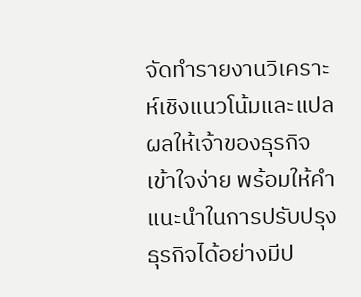จัดทำรายงานวิเคราะห์เชิงแนวโน้มและแปลผลให้เจ้าของธุรกิจเข้าใจง่าย พร้อมให้คำแนะนำในการปรับปรุงธุรกิจได้อย่างมีป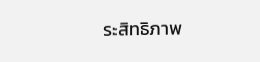ระสิทธิภาพ